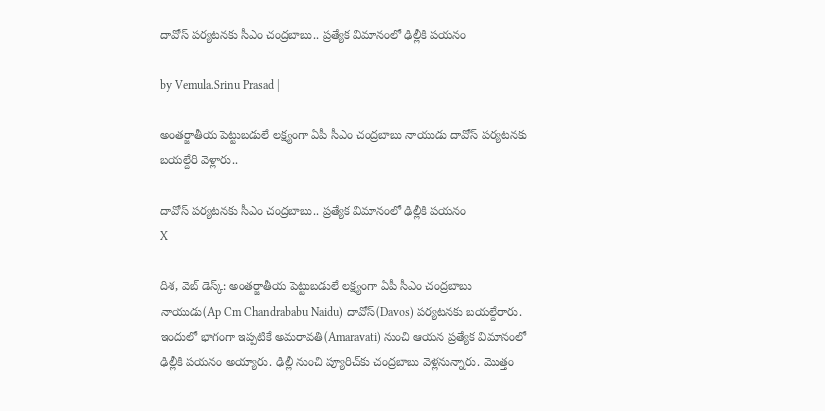దావోస్ పర్యటనకు సీఎం చంద్రబాబు.. ప్రత్యేక విమానంలో ఢిల్లీకి పయనం

by Vemula.Srinu Prasad |

అంతర్జాతీయ పెట్టుబడులే లక్ష్యంగా ఏపీ సీఎం చంద్రబాబు నాయుడు దావోస్ పర్యటనకు బయల్దేరి వెళ్లారు..

దావోస్ పర్యటనకు సీఎం చంద్రబాబు.. ప్రత్యేక విమానంలో ఢిల్లీకి పయనం
X

దిశ, వెబ్ డెస్క్: అంతర్జాతీయ పెట్టుబడులే లక్ష్యంగా ఏపీ సీఎం చంద్రబాబు నాయుడు(Ap Cm Chandrababu Naidu) దావోస్(Davos) పర్యటనకు బయల్దేరారు. ఇందులో భాగంగా ఇప్పటికే అమరావతి(Amaravati) నుంచి ఆయన ప్రత్యేక విమానంలో ఢిల్లీకి పయనం అయ్యారు. ఢిల్లీ నుంచి ప్యూరిచ్‌కు చంద్రబాబు వెళ్లనున్నారు. మొత్తం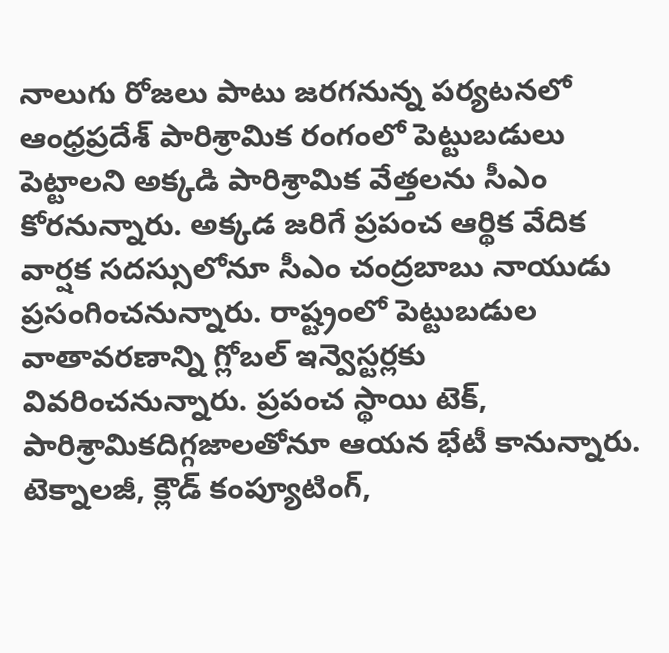నాలుగు రోజలు పాటు జరగనున్న పర్యటనలో ఆంధ్రప్రదేశ్ పారిశ్రామిక రంగంలో పెట్టుబడులు పెట్టాలని అక్కడి పారిశ్రామిక వేత్తలను సీఎం కోరనున్నారు. అక్కడ జరిగే ప్రపంచ ఆర్థిక వేదిక వార్షక సదస్సులోనూ సీఎం చంద్రబాబు నాయుడు ప్రసంగించనున్నారు. రాష్ట్రంలో పెట్టుబడుల వాతావరణాన్ని గ్లోబల్ ఇన్వెస్టర్లకు వివరించనున్నారు. ప్రపంచ స్థాయి టెక్, పారిశ్రామికదిగ్గజాలతోనూ ఆయన భేటీ కానున్నారు. టెక్నాలజీ, క్లౌడ్ కంప్యూటింగ్,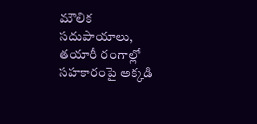మౌలిక సదుపాయాలు, తయారీ రంగాల్లో సహకారంపై అక్కడి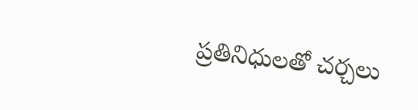ప్రతినిధులతో చర్చలు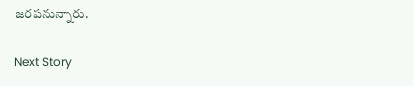జరపనున్నారు.

Next Story